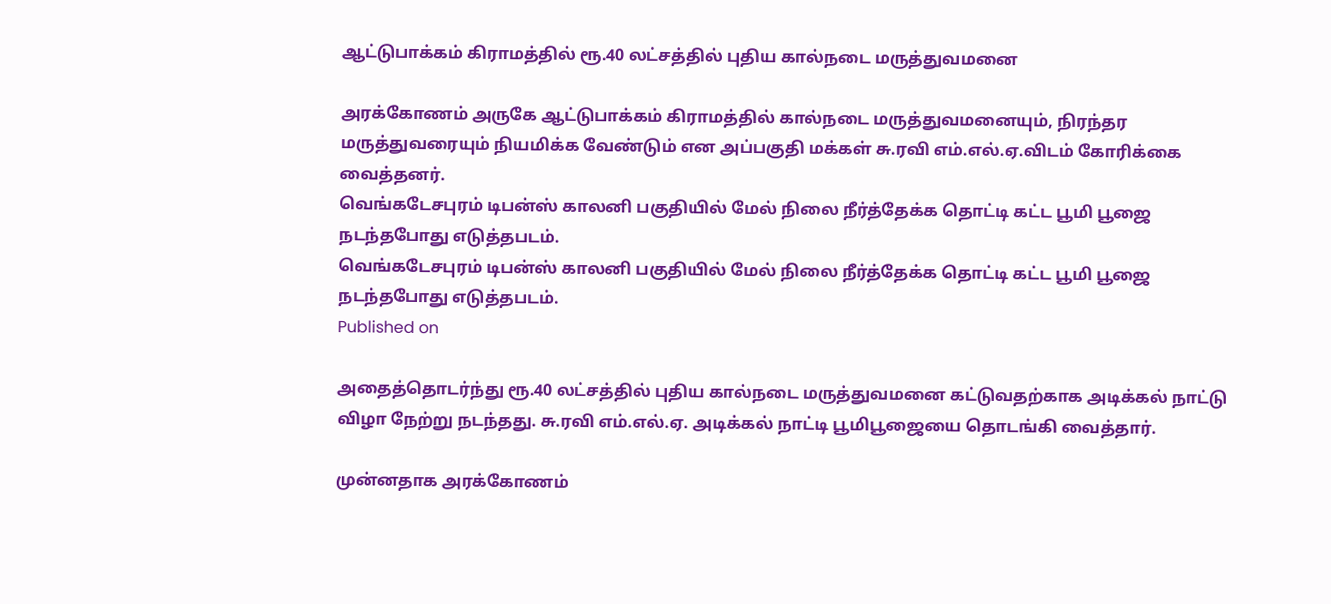ஆட்டுபாக்கம் கிராமத்தில் ரூ.40 லட்சத்தில் புதிய கால்நடை மருத்துவமனை

அரக்கோணம் அருகே ஆட்டுபாக்கம் கிராமத்தில் கால்நடை மருத்துவமனையும், நிரந்தர மருத்துவரையும் நியமிக்க வேண்டும் என அப்பகுதி மக்கள் சு.ரவி எம்.எல்.ஏ.விடம் கோரிக்கை வைத்தனர்.
வெங்கடேசபுரம் டிபன்ஸ் காலனி பகுதியில் மேல் நிலை நீர்த்தேக்க தொட்டி கட்ட பூமி பூஜை நடந்தபோது எடுத்தபடம்.
வெங்கடேசபுரம் டிபன்ஸ் காலனி பகுதியில் மேல் நிலை நீர்த்தேக்க தொட்டி கட்ட பூமி பூஜை நடந்தபோது எடுத்தபடம்.
Published on

அதைத்தொடர்ந்து ரூ.40 லட்சத்தில் புதிய கால்நடை மருத்துவமனை கட்டுவதற்காக அடிக்கல் நாட்டு விழா நேற்று நடந்தது. சு.ரவி எம்.எல்.ஏ. அடிக்கல் நாட்டி பூமிபூஜையை தொடங்கி வைத்தார்.

முன்னதாக அரக்கோணம்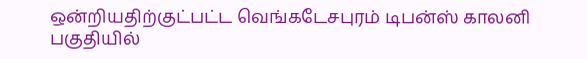ஒன்றியதிற்குட்பட்ட வெங்கடேசபுரம் டிபன்ஸ் காலனி பகுதியில்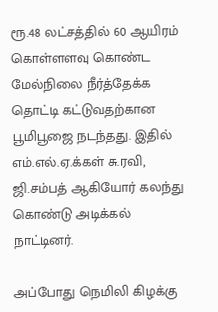ரூ.48 லட்சத்தில் 60 ஆயிரம் கொள்ளளவு கொண்ட மேல்நிலை நீர்த்தேக்க தொட்டி கட்டுவதற்கான பூமிபூஜை நடந்தது. இதில் எம்.எல்.ஏ.க்கள் சு.ரவி, ஜி.சம்பத் ஆகியோர் கலந்து கொண்டு அடிக்கல் நாட்டினர்.

அப்போது நெமிலி கிழக்கு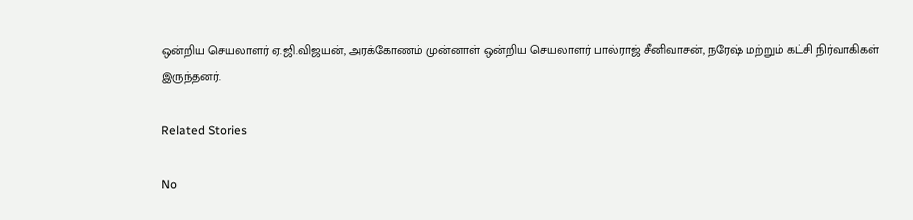ஒன்றிய செயலாளர் ஏ.ஜி.விஜயன், அரக்கோணம் முன்னாள் ஒன்றிய செயலாளர் பால்ராஜ் சீனிவாசன், நரேஷ் மற்றும் கட்சி நிர்வாகிகள் இருந்தனர்.

Related Stories

No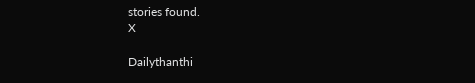stories found.
X

Dailythanthi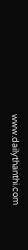www.dailythanthi.com